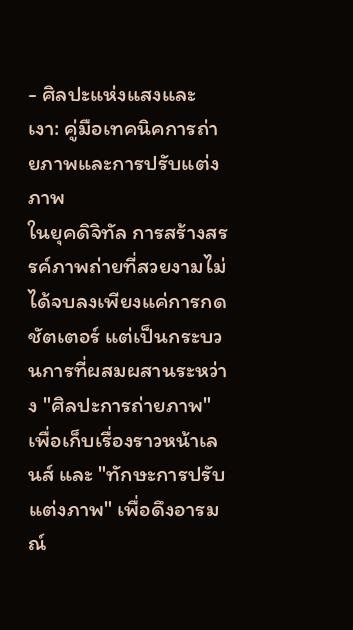- ศิลปะแห่งแสงและเงา: คู่มือเทคนิคการถ่ายภาพและการปรับแต่งภาพ
ในยุคดิจิทัล การสร้างสรรค์ภาพถ่ายที่สวยงามไม่ได้จบลงเพียงแค่การกดชัตเตอร์ แต่เป็นกระบวนการที่ผสมผสานระหว่าง "ศิลปะการถ่ายภาพ" เพื่อเก็บเรื่องราวหน้าเลนส์ และ "ทักษะการปรับแต่งภาพ" เพื่อดึงอารมณ์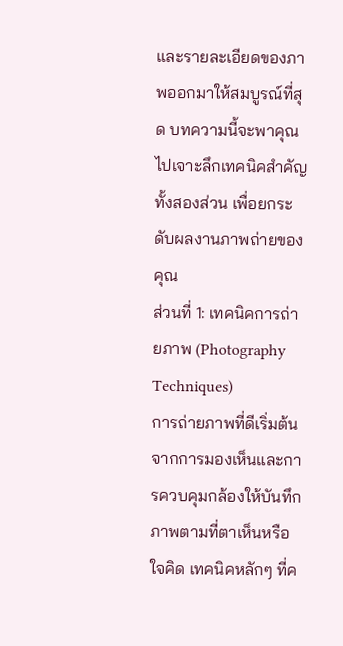และรายละเอียดของภาพออกมาให้สมบูรณ์ที่สุด บทความนี้จะพาคุณไปเจาะลึกเทคนิคสำคัญทั้งสองส่วน เพื่อยกระดับผลงานภาพถ่ายของคุณ
ส่วนที่ 1: เทคนิคการถ่ายภาพ (Photography Techniques)
การถ่ายภาพที่ดีเริ่มต้นจากการมองเห็นและการควบคุมกล้องให้บันทึกภาพตามที่ตาเห็นหรือใจคิด เทคนิคหลักๆ ที่ค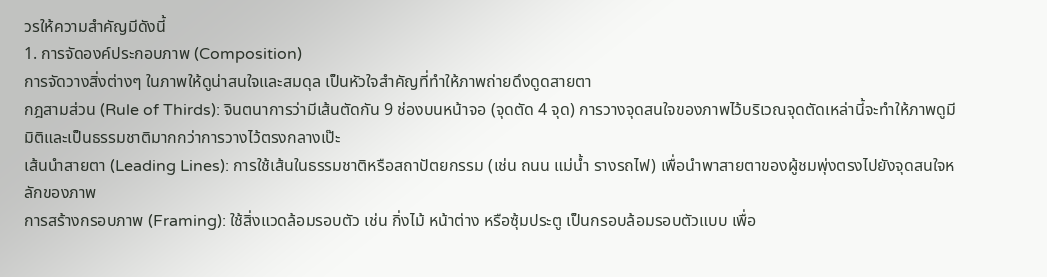วรให้ความสำคัญมีดังนี้
1. การจัดองค์ประกอบภาพ (Composition)
การจัดวางสิ่งต่างๆ ในภาพให้ดูน่าสนใจและสมดุล เป็นหัวใจสำคัญที่ทำให้ภาพถ่ายดึงดูดสายตา
กฎสามส่วน (Rule of Thirds): จินตนาการว่ามีเส้นตัดกัน 9 ช่องบนหน้าจอ (จุดตัด 4 จุด) การวางจุดสนใจของภาพไว้บริเวณจุดตัดเหล่านี้จะทำให้ภาพดูมีมิติและเป็นธรรมชาติมากกว่าการวางไว้ตรงกลางเป๊ะ
เส้นนำสายตา (Leading Lines): การใช้เส้นในธรรมชาติหรือสถาปัตยกรรม (เช่น ถนน แม่น้ำ รางรถไฟ) เพื่อนำพาสายตาของผู้ชมพุ่งตรงไปยังจุดสนใจหลักของภาพ
การสร้างกรอบภาพ (Framing): ใช้สิ่งแวดล้อมรอบตัว เช่น กิ่งไม้ หน้าต่าง หรือซุ้มประตู เป็นกรอบล้อมรอบตัวแบบ เพื่อ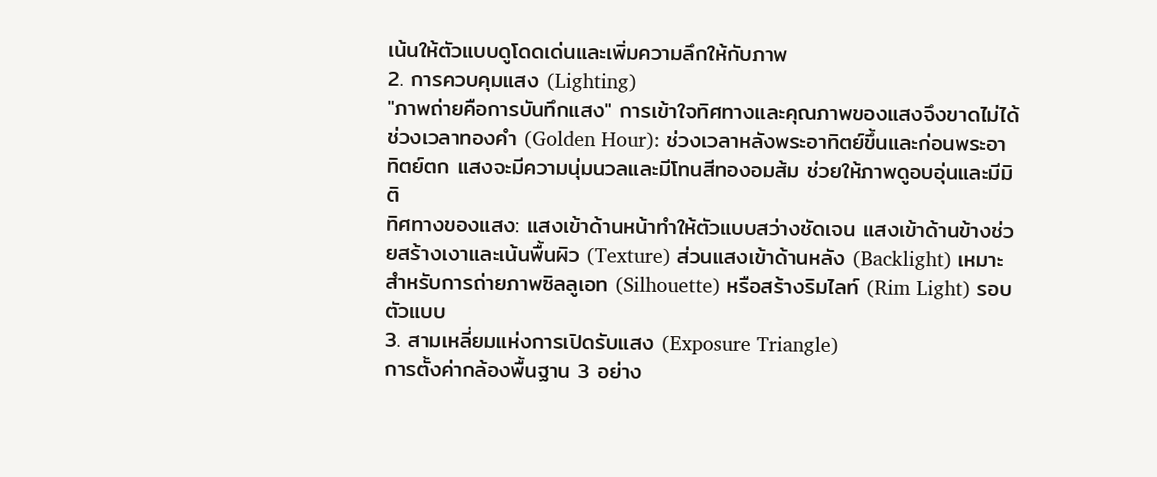เน้นให้ตัวแบบดูโดดเด่นและเพิ่มความลึกให้กับภาพ
2. การควบคุมแสง (Lighting)
"ภาพถ่ายคือการบันทึกแสง" การเข้าใจทิศทางและคุณภาพของแสงจึงขาดไม่ได้
ช่วงเวลาทองคำ (Golden Hour): ช่วงเวลาหลังพระอาทิตย์ขึ้นและก่อนพระอาทิตย์ตก แสงจะมีความนุ่มนวลและมีโทนสีทองอมส้ม ช่วยให้ภาพดูอบอุ่นและมีมิติ
ทิศทางของแสง: แสงเข้าด้านหน้าทำให้ตัวแบบสว่างชัดเจน แสงเข้าด้านข้างช่วยสร้างเงาและเน้นพื้นผิว (Texture) ส่วนแสงเข้าด้านหลัง (Backlight) เหมาะสำหรับการถ่ายภาพซิลลูเอท (Silhouette) หรือสร้างริมไลท์ (Rim Light) รอบตัวแบบ
3. สามเหลี่ยมแห่งการเปิดรับแสง (Exposure Triangle)
การตั้งค่ากล้องพื้นฐาน 3 อย่าง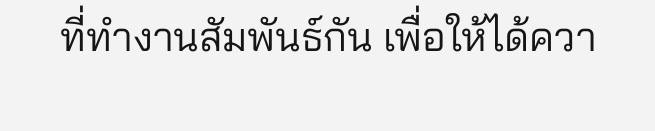ที่ทำงานสัมพันธ์กัน เพื่อให้ได้ควา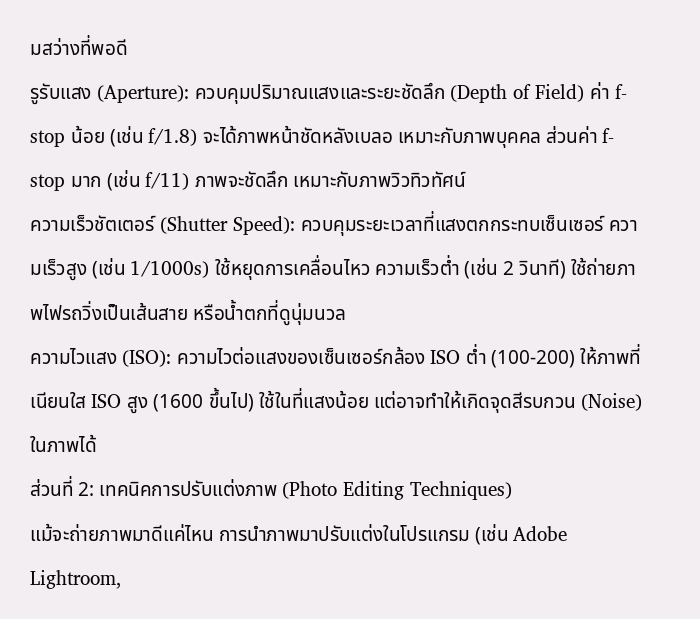มสว่างที่พอดี
รูรับแสง (Aperture): ควบคุมปริมาณแสงและระยะชัดลึก (Depth of Field) ค่า f-stop น้อย (เช่น f/1.8) จะได้ภาพหน้าชัดหลังเบลอ เหมาะกับภาพบุคคล ส่วนค่า f-stop มาก (เช่น f/11) ภาพจะชัดลึก เหมาะกับภาพวิวทิวทัศน์
ความเร็วชัตเตอร์ (Shutter Speed): ควบคุมระยะเวลาที่แสงตกกระทบเซ็นเซอร์ ความเร็วสูง (เช่น 1/1000s) ใช้หยุดการเคลื่อนไหว ความเร็วต่ำ (เช่น 2 วินาที) ใช้ถ่ายภาพไฟรถวิ่งเป็นเส้นสาย หรือน้ำตกที่ดูนุ่มนวล
ความไวแสง (ISO): ความไวต่อแสงของเซ็นเซอร์กล้อง ISO ต่ำ (100-200) ให้ภาพที่เนียนใส ISO สูง (1600 ขึ้นไป) ใช้ในที่แสงน้อย แต่อาจทำให้เกิดจุดสีรบกวน (Noise) ในภาพได้
ส่วนที่ 2: เทคนิคการปรับแต่งภาพ (Photo Editing Techniques)
แม้จะถ่ายภาพมาดีแค่ไหน การนำภาพมาปรับแต่งในโปรแกรม (เช่น Adobe Lightroom,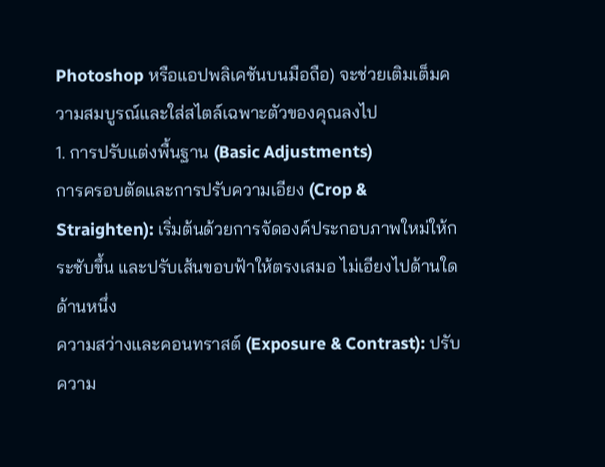Photoshop หรือแอปพลิเคชันบนมือถือ) จะช่วยเติมเต็มความสมบูรณ์และใส่สไตล์เฉพาะตัวของคุณลงไป
1. การปรับแต่งพื้นฐาน (Basic Adjustments)
การครอบตัดและการปรับความเอียง (Crop & Straighten): เริ่มต้นด้วยการจัดองค์ประกอบภาพใหม่ให้กระชับขึ้น และปรับเส้นขอบฟ้าให้ตรงเสมอ ไม่เอียงไปด้านใดด้านหนึ่ง
ความสว่างและคอนทราสต์ (Exposure & Contrast): ปรับความ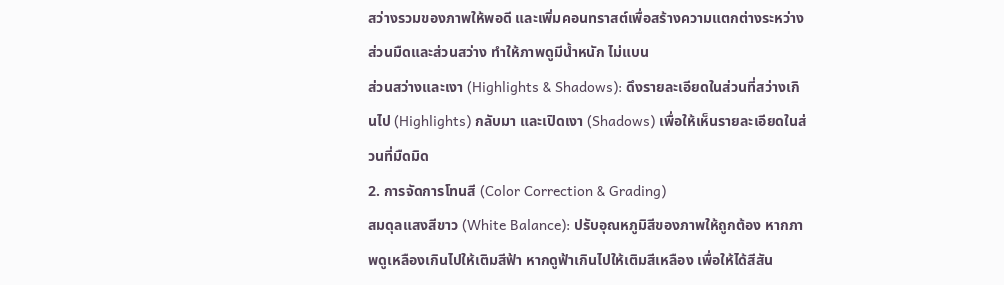สว่างรวมของภาพให้พอดี และเพิ่มคอนทราสต์เพื่อสร้างความแตกต่างระหว่างส่วนมืดและส่วนสว่าง ทำให้ภาพดูมีน้ำหนัก ไม่แบน
ส่วนสว่างและเงา (Highlights & Shadows): ดึงรายละเอียดในส่วนที่สว่างเกินไป (Highlights) กลับมา และเปิดเงา (Shadows) เพื่อให้เห็นรายละเอียดในส่วนที่มืดมิด
2. การจัดการโทนสี (Color Correction & Grading)
สมดุลแสงสีขาว (White Balance): ปรับอุณหภูมิสีของภาพให้ถูกต้อง หากภาพดูเหลืองเกินไปให้เติมสีฟ้า หากดูฟ้าเกินไปให้เติมสีเหลือง เพื่อให้ได้สีสัน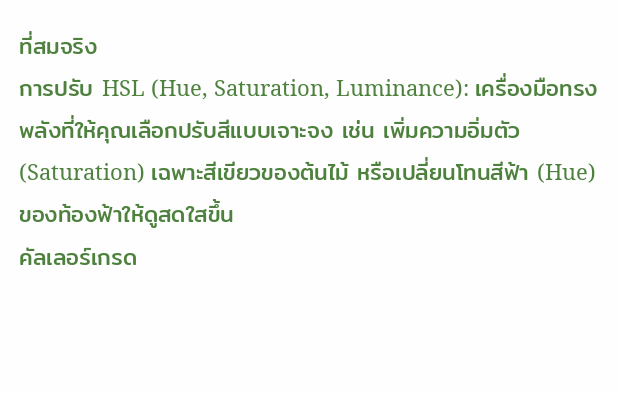ที่สมจริง
การปรับ HSL (Hue, Saturation, Luminance): เครื่องมือทรงพลังที่ให้คุณเลือกปรับสีแบบเจาะจง เช่น เพิ่มความอิ่มตัว (Saturation) เฉพาะสีเขียวของต้นไม้ หรือเปลี่ยนโทนสีฟ้า (Hue) ของท้องฟ้าให้ดูสดใสขึ้น
คัลเลอร์เกรด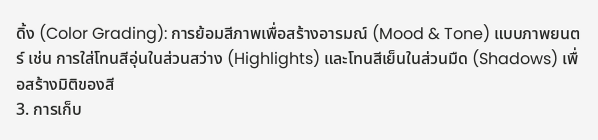ดิ้ง (Color Grading): การย้อมสีภาพเพื่อสร้างอารมณ์ (Mood & Tone) แบบภาพยนตร์ เช่น การใส่โทนสีอุ่นในส่วนสว่าง (Highlights) และโทนสีเย็นในส่วนมืด (Shadows) เพื่อสร้างมิติของสี
3. การเก็บ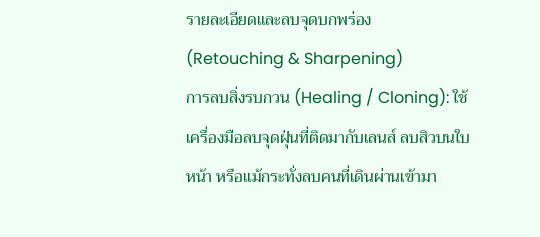รายละเอียดและลบจุดบกพร่อง (Retouching & Sharpening)
การลบสิ่งรบกวน (Healing / Cloning): ใช้เครื่องมือลบจุดฝุ่นที่ติดมากับเลนส์ ลบสิวบนใบหน้า หรือแม้กระทั่งลบคนที่เดินผ่านเข้ามา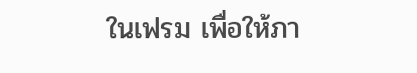ในเฟรม เพื่อให้ภา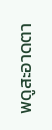พดูสะอาดตา